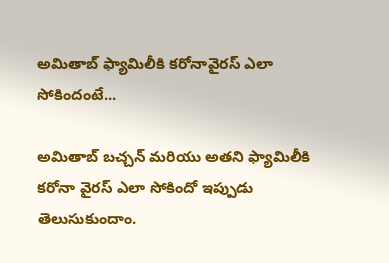అమితాబ్ ఫ్యామిలీకి కరోనావైరస్ ఎలా సోకిందంటే...

అమితాబ్ బచ్చన్ మరియు అతని ఫ్యామిలీకి కరోనా వైరస్ ఎలా సోకిందో ఇప్పుడు తెలుసుకుందాం.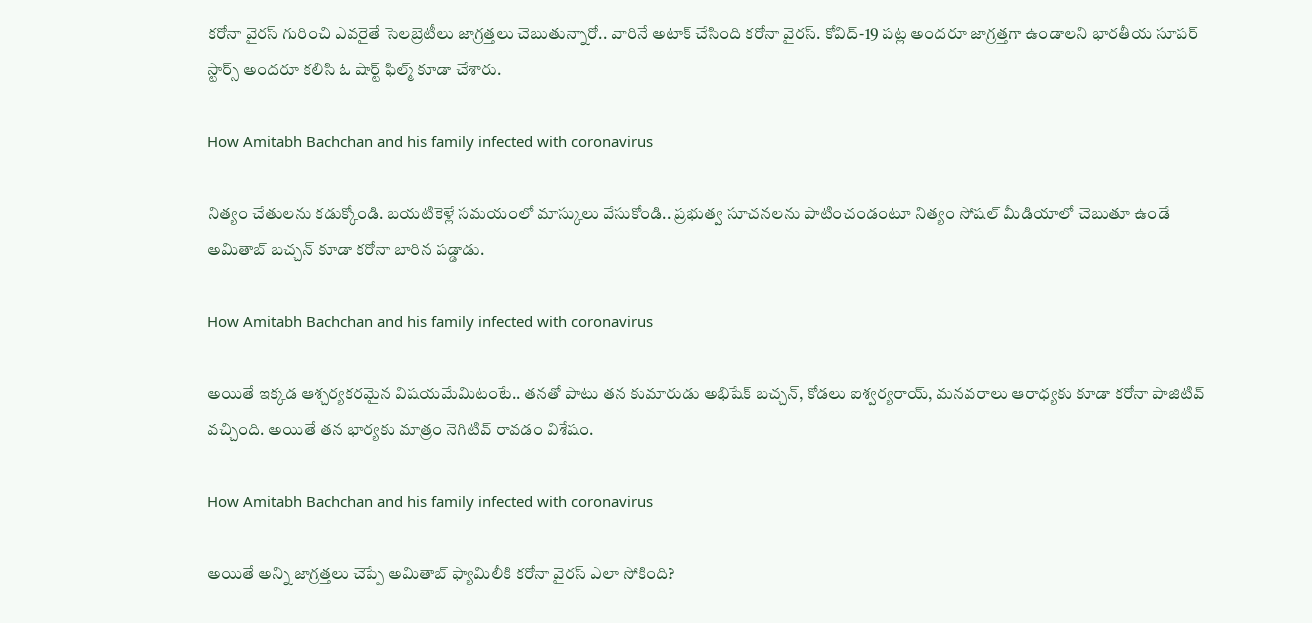కరోనా వైరస్ గురించి ఎవరైతే సెలబ్రెటీలు జాగ్రత్తలు చెబుతున్నారో.. వారినే అటాక్ చేసింది కరోనా వైరస్. కోవిద్-19 పట్ల అందరూ జాగ్రత్తగా ఉండాలని భారతీయ సూపర్ స్టార్స్ అందరూ కలిసి ఓ షార్ట్ ఫిల్మ్ కూడా చేశారు.

How Amitabh Bachchan and his family infected with coronavirus

నిత్యం చేతులను కడుక్కోండి. బయటికెళ్లే సమయంలో మాస్కులు వేసుకోండి.. ప్రభుత్వ సూచనలను పాటించండంటూ నిత్యం సోషల్ మీడియాలో చెబుతూ ఉండే అమితాబ్ బచ్చన్ కూడా కరోనా బారిన పడ్డాడు.

How Amitabh Bachchan and his family infected with coronavirus

అయితే ఇక్కడ ఆశ్చర్యకరమైన విషయమేమిటంటే.. తనతో పాటు తన కుమారుడు అభిషేక్ బచ్చన్, కోడలు ఐశ్వర్యరాయ్, మనవరాలు ఆరాధ్యకు కూడా కరోనా పాజిటివ్ వచ్చింది. అయితే తన భార్యకు మాత్రం నెగిటివ్ రావడం విశేషం.

How Amitabh Bachchan and his family infected with coronavirus

అయితే అన్ని జాగ్రత్తలు చెప్పే అమితాబ్ ఫ్యామిలీకి కరోనా వైరస్ ఎలా సోకింది?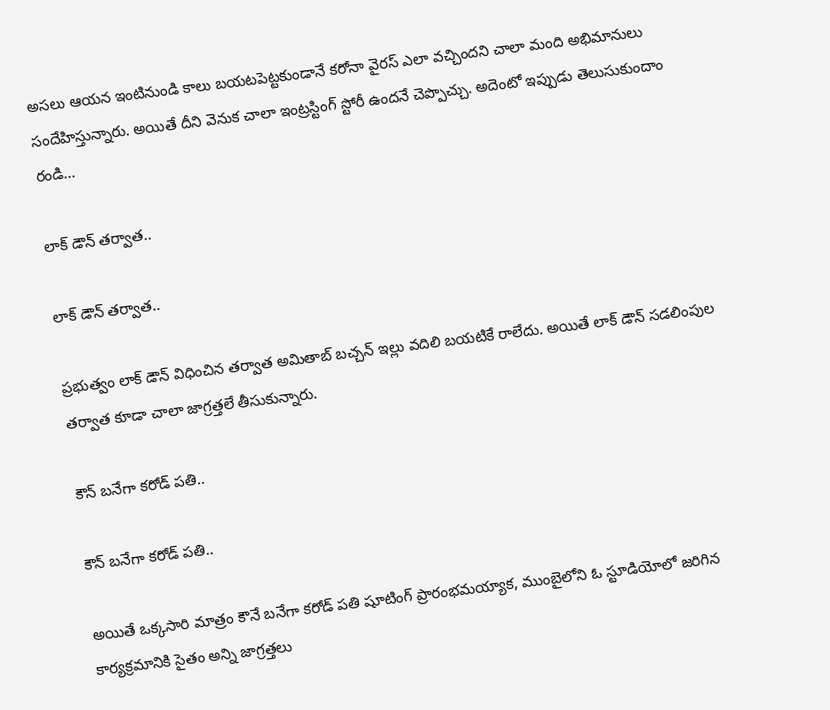అసలు ఆయన ఇంటినుండి కాలు బయటపెట్టకుండానే కరోనా వైరస్ ఎలా వచ్చిందని చాలా మంది అభిమానులు సందేహిస్తున్నారు. అయితే దీని వెనుక చాలా ఇంట్రస్టింగ్ స్టోరీ ఉందనే చెప్పొచ్చు. అదెంటో ఇప్పుడు తెలుసుకుందాం రండి...

లాక్ డౌన్ తర్వాత..

లాక్ డౌన్ తర్వాత..

ప్రభుత్వం లాక్ డౌన్ విధించిన తర్వాత అమితాబ్ బచ్చన్ ఇల్లు వదిలి బయటికే రాలేదు. అయితే లాక్ డౌన్ సడలింపుల తర్వాత కూడా చాలా జాగ్రత్తలే తీసుకున్నారు.

కౌన్ బనేగా కరోడ్ పతి..

కౌన్ బనేగా కరోడ్ పతి..

అయితే ఒక్కసారి మాత్రం కౌనే బనేగా కరోడ్ పతి షూటింగ్ ప్రారంభమయ్యాక, ముంబైలోని ఓ స్టూడియోలో జరిగిన కార్యక్రమానికి సైతం అన్ని జాగ్రత్తలు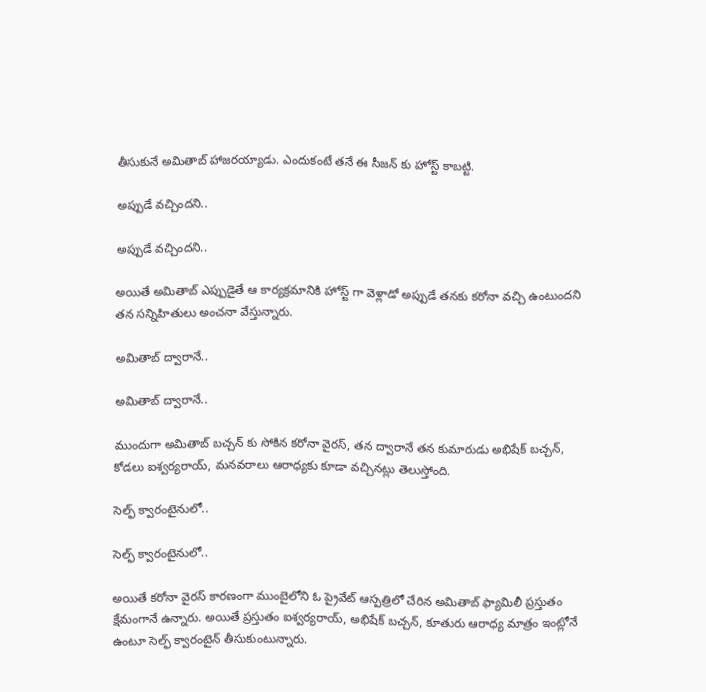తీసుకునే అమితాబ్ హాజరయ్యాడు. ఎందుకంటే తనే ఈ సీజన్ కు హోస్ట్ కాబట్టి.

అప్పుడే వచ్చిందని..

అప్పుడే వచ్చిందని..

అయితే అమితాబ్ ఎప్పుడైతే ఆ కార్యక్రమానికి హోస్ట్ గా వెళ్లాడో అప్పుడే తనకు కరోనా వచ్చి ఉంటుందని తన సన్నిహితులు అంచనా వేస్తున్నారు.

అమితాబ్ ద్వారానే..

అమితాబ్ ద్వారానే..

ముందుగా అమితాబ్ బచ్చన్ కు సోకిన కరోనా వైరస్, తన ద్వారానే తన కుమారుడు అభిషేక్ బచ్చన్, కోడలు ఐశ్వర్యరాయ్, మనవరాలు ఆరాధ్యకు కూడా వచ్చినట్లు తెలుస్తోంది.

సెల్ఫ్ క్వారంటైనులో..

సెల్ఫ్ క్వారంటైనులో..

అయితే కరోనా వైరస్ కారణంగా ముంబైలోని ఓ ప్రైవేట్ ఆస్పత్రిలో చేరిన అమితాబ్ ఫ్యామిలీ ప్రస్తుతం క్షేమంగానే ఉన్నారు. అయితే ప్రస్తుతం ఐశ్వర్యరాయ్, అభిషేక్ బచ్చన్, కూతురు ఆరాధ్య మాత్రం ఇంట్లోనే ఉంటూ సెల్ఫ్ క్వారంటైన్ తీసుకుంటున్నారు.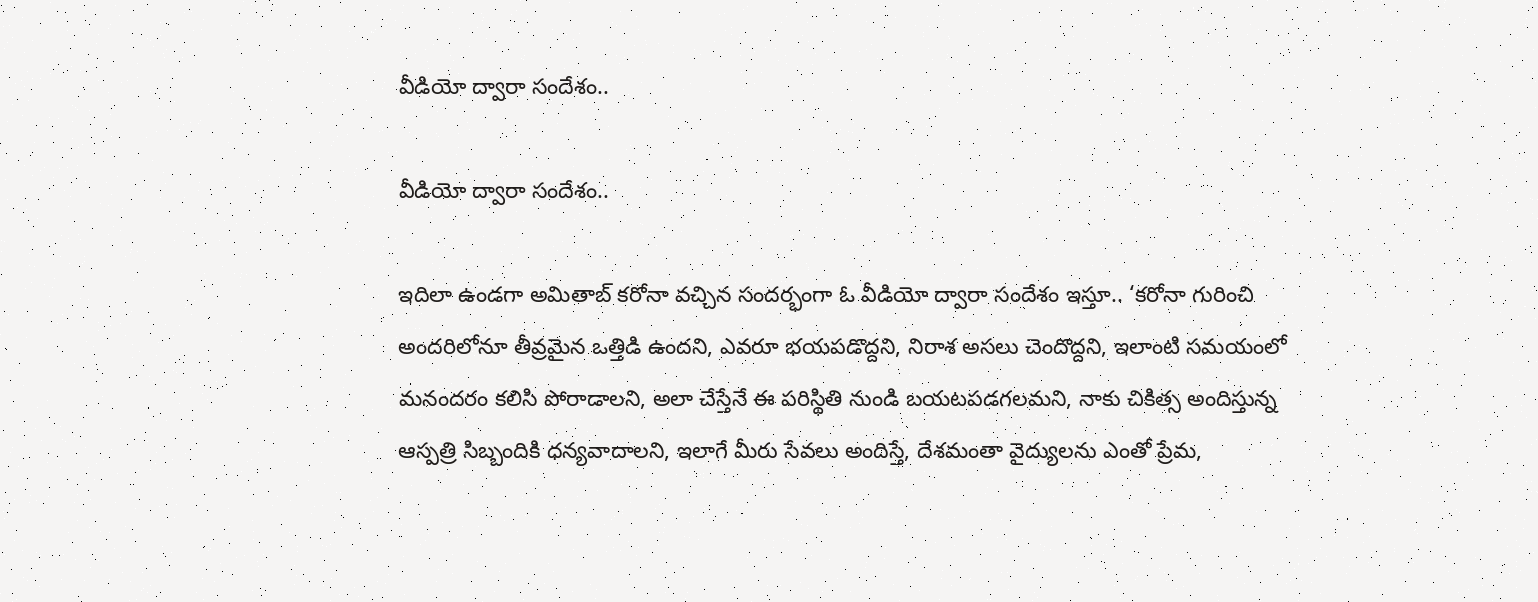వీడియో ద్వారా సందేశం..

వీడియో ద్వారా సందేశం..

ఇదిలా ఉండగా అమితాబ్ కరోనా వచ్చిన సందర్భంగా ఓ వీడియో ద్వారా సందేశం ఇస్తూ.. ‘కరోనా గురించి అందరిలోనూ తీవ్రమైన ఒత్తిడి ఉందని, ఎవరూ భయపడొద్దని, నిరాశ అసలు చెందొద్దని, ఇలాంటి సమయంలో మనందరం కలిసి పోరాడాలని, అలా చేస్తేనే ఈ పరిస్థితి నుండి బయటపడగలమని, నాకు చికిత్స అందిస్తున్న ఆస్పత్రి సిబ్బందికి ధన్యవాదాలని, ఇలాగే మీరు సేవలు అందిస్తే, దేశమంతా వైద్యులను ఎంతో ప్రేమ,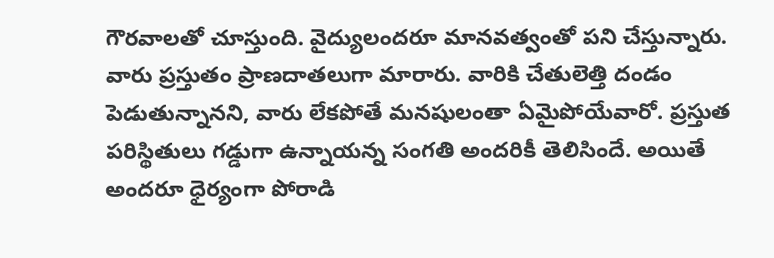గౌరవాలతో చూస్తుంది. వైద్యులందరూ మానవత్వంతో పని చేస్తున్నారు. వారు ప్రస్తుతం ప్రాణదాతలుగా మారారు. వారికి చేతులెత్తి దండం పెడుతున్నానని, వారు లేకపోతే మనషులంతా ఏమైపోయేవారో. ప్రస్తుత పరిస్థితులు గడ్డుగా ఉన్నాయన్న సంగతి అందరికీ తెలిసిందే. అయితే అందరూ ధైర్యంగా పోరాడి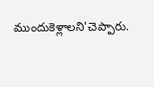ముందుకెళ్లాలని'చెప్పారు.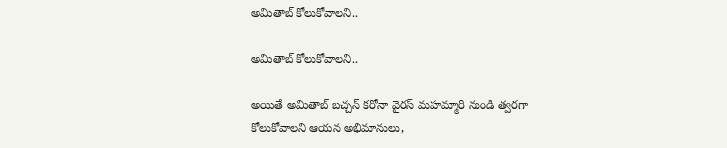అమితాబ్ కోలుకోవాలని..

అమితాబ్ కోలుకోవాలని..

అయితే అమితాబ్ బచ్చన్ కరోనా వైరస్ మహమ్మారి నుండి త్వరగా కోలుకోవాలని ఆయన అభిమానులు,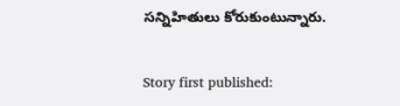సన్నిహితులు కోరుకుంటున్నారు.

Story first published: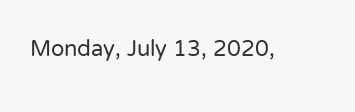Monday, July 13, 2020,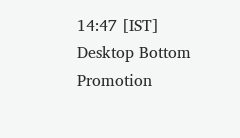14:47 [IST]
Desktop Bottom Promotion